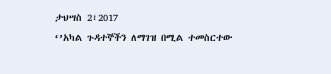ታህሣስ 2፣2017
‘’አካል ጉዳተኞችን ለማገዝ በሚል ተመስርተው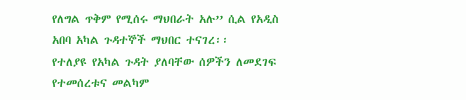የለግል ጥቅም የሚሰሩ ማህበራት አሉ’’ ሲል የአዲስ አበባ አካል ጉዳተኞች ማህበር ተናገረ፡፡
የተለያዩ የአካል ጉዳት ያለባቸው ሰዎችን ለመደገፍ የተመሰረቱና መልካም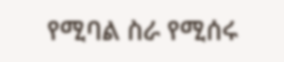የሚባል ስራ የሚሰሩ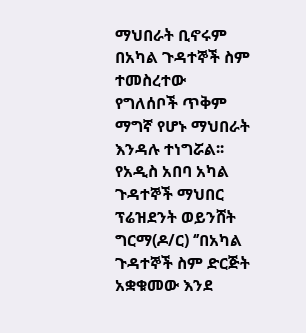ማህበራት ቢኖሩም በአካል ጉዳተኞች ስም ተመስረተው የግለሰቦች ጥቅም ማግኛ የሆኑ ማህበራት እንዳሉ ተነግሯል፡፡
የአዲስ አበባ አካል ጉዳተኞች ማህበር ፕሬዝደንት ወይንሸት ግርማ(ዶ/ር) ‘’በአካል ጉዳተኞች ስም ድርጅት አቋቁመው እንደ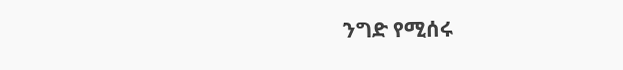ንግድ የሚሰሩ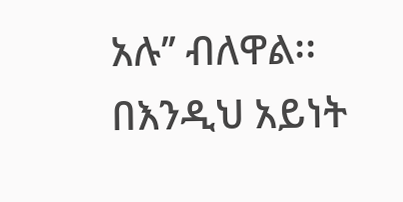አሉ’’ ብለዋል፡፡
በእንዲህ አይነት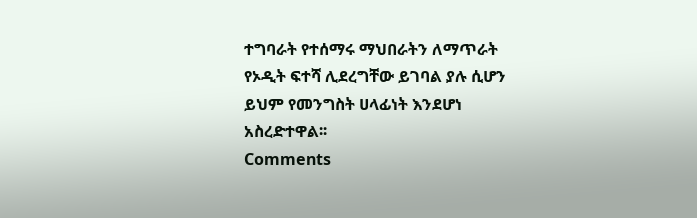ተግባራት የተሰማሩ ማህበራትን ለማጥራት የኦዲት ፍተሻ ሊደረግቸው ይገባል ያሉ ሲሆን ይህም የመንግስት ሀላፊነት እንደሆነ አስረድተዋል፡፡
Comments